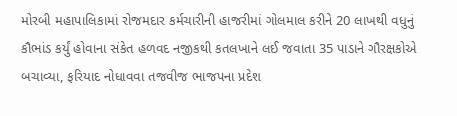મોરબી મહાપાલિકામાં રોજમદાર કર્મચારીની હાજરીમાં ગોલમાલ કરીને 20 લાખથી વધુનું કૌભાંડ કર્યું હોવાના સંકેત હળવદ નજીકથી કતલખાને લઈ જવાતા 35 પાડાને ગૌરક્ષકોએ બચાવ્યા, ફરિયાદ નોધાવવા તજવીજ ભાજપના પ્રદેશ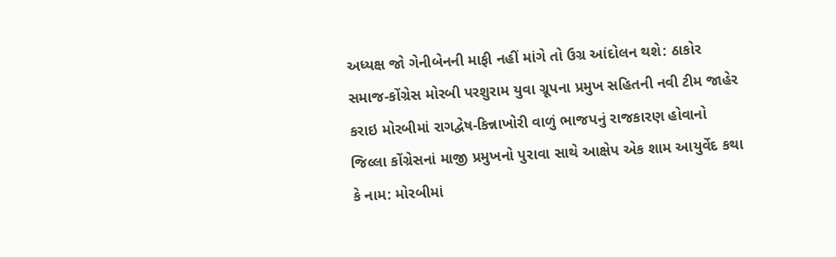અધ્યક્ષ જો ગેનીબેનની માફી નહીં માંગે તો ઉગ્ર આંદોલન થશે: ઠાકોર સમાજ-કોંગ્રેસ મોરબી પરશુરામ યુવા ગ્રૂપના પ્રમુખ સહિતની નવી ટીમ જાહેર કરાઇ મોરબીમાં રાગદ્વેષ-કિન્નાખોરી વાળું ભાજપનું રાજકારણ હોવાનો જિલ્લા કોંગ્રેસનાં માજી પ્રમુખનો પુરાવા સાથે આક્ષેપ એક શામ આયુર્વેદ કથા કે નામ: મોરબીમાં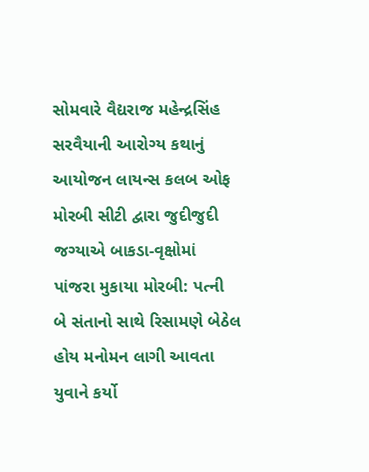સોમવારે વૈદ્યરાજ મહેન્દ્રસિંહ સરવૈયાની આરોગ્ય કથાનું આયોજન લાયન્સ કલબ ઓફ મોરબી સીટી દ્વારા જુદીજુદી જગ્યાએ બાકડા-વૃક્ષોમાં પાંજરા મુકાયા મોરબી: પત્ની બે સંતાનો સાથે રિસામણે બેઠેલ હોય મનોમન લાગી આવતા યુવાને કર્યો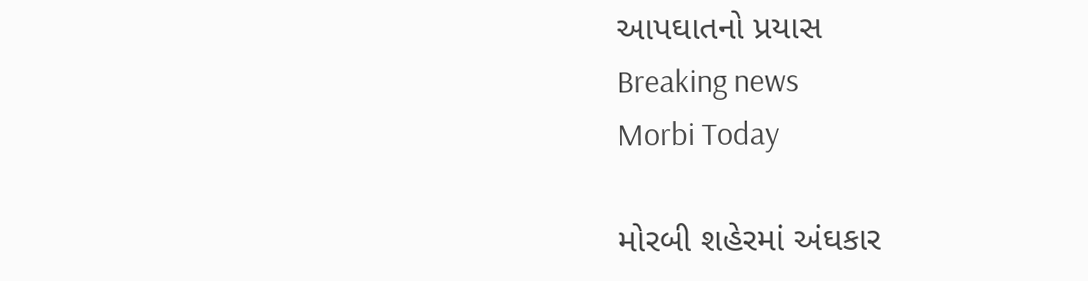આપઘાતનો પ્રયાસ
Breaking news
Morbi Today

મોરબી શહેરમાં અંઘકાર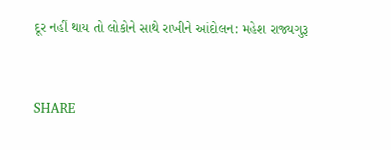દૂર નહીં થાય તો લોકોને સાથે રાખીને આંદોલન: મહેશ રાજ્યગુરૂ


SHARE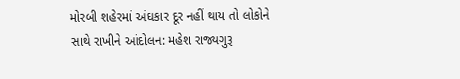મોરબી શહેરમાં અંઘકાર દૂર નહીં થાય તો લોકોને સાથે રાખીને આંદોલન: મહેશ રાજ્યગુરૂ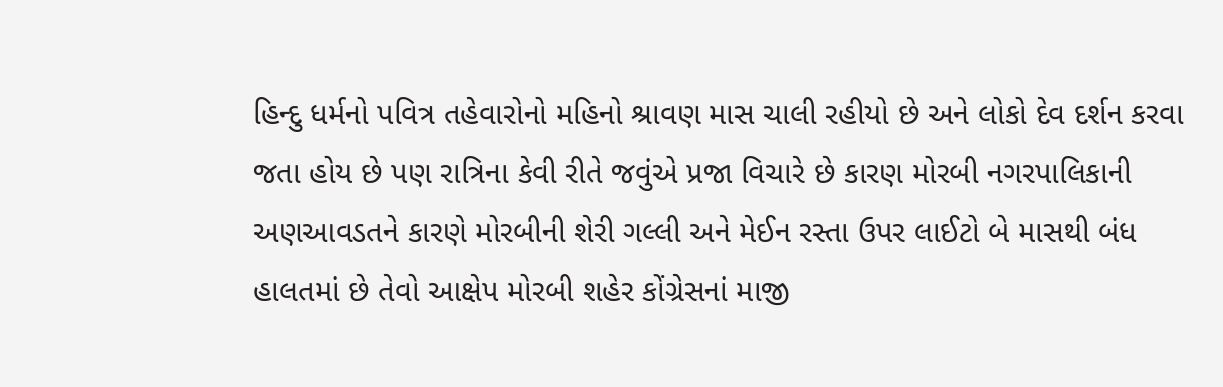હિન્દુ ધર્મનો પવિત્ર તહેવારોનો મહિનો શ્રાવણ માસ ચાલી રહીયો છે અને લોકો દેવ દર્શન કરવા જતા હોય છે પણ રાત્રિના કેવી રીતે જવુંએ પ્રજા વિચારે છે કારણ મોરબી નગરપાલિકાની અણઆવડતને કારણે મોરબીની શેરી ગલ્લી અને મેઈન રસ્તા ઉપર લાઈટો બે માસથી બંધ હાલતમાં છે તેવો આક્ષેપ મોરબી શહેર કોંગ્રેસનાં માજી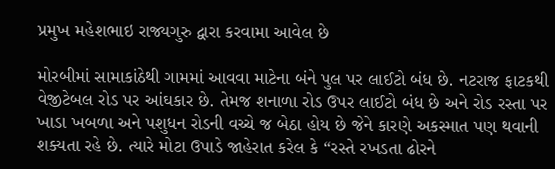પ્રમુખ મહેશભાઇ રાજ્યગુરુ દ્વારા કરવામા આવેલ છે

મોરબીમાં સામાકાંઠેથી ગામમાં આવવા માટેના બંને પુલ પર લાઈટો બંધ છે. નટરાજ ફાટકથી વેજીટેબલ રોડ પર આંઘકાર છે. તેમજ શનાળા રોડ ઉપર લાઈટો બંધ છે અને રોડ રસ્તા પર ખાડા ખબળા અને પશુધન રોડની વચ્ચે જ બેઠા હોય છે જેને કારણે અકસ્માત પણ થવાની શક્યતા રહે છે. ત્યારે મોટા ઉપાડે જાહેરાત કરેલ કે “રસ્તે રખડતા ઢોરને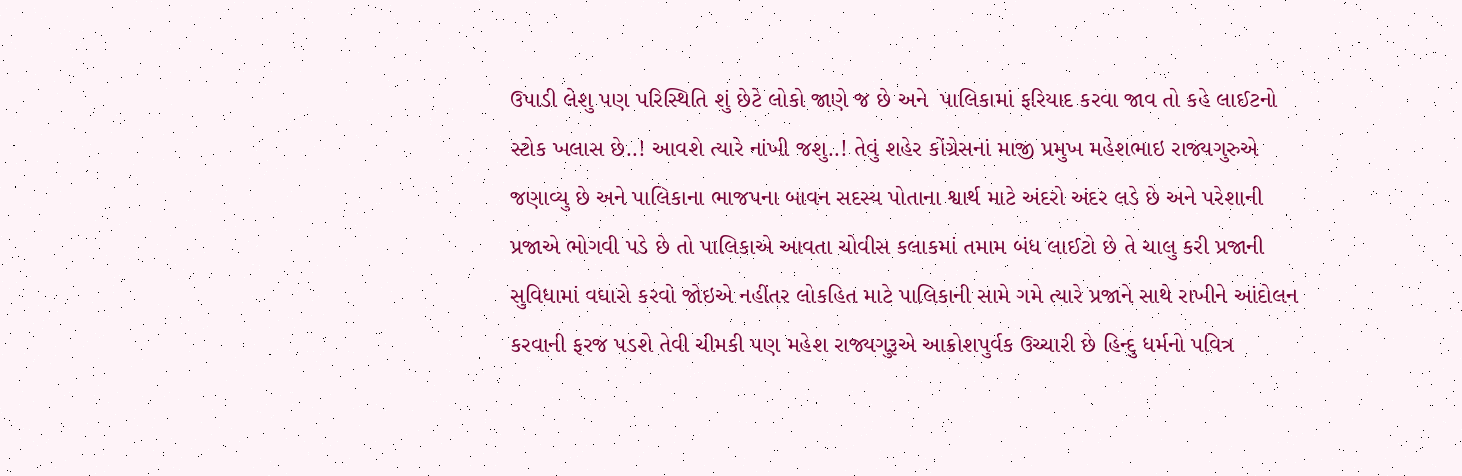ઉપાડી લેશુ પણ પરિસ્થિતિ શું છેટે લોકો જાણે જ છે અને  પાલિકામાં ફરિયાદ કરવા જાવ તો કહે લાઈટનો સ્ટોક ખલાસ છે..! આવશે ત્યારે નાંખી જશુ..! તેવું શહેર કોંગ્રેસનાં માજી પ્રમુખ મહેશભાઇ રાજ્યગુરુએ જણાવ્યુ છે અને પાલિકાના ભાજપના બાવન સદસ્ય પોતાના શ્વાર્થ માટે અંદરો અંદર લડે છે અને પરેશાની પ્રજાએ ભોગવી પડે છે તો પાલિકાએ આવતા ચોવીસ કલાકમાં તમામ બંધ લાઈટો છે તે ચાલુ કરી પ્રજાની સુવિધામાં વઘારો કરવો જોઇએ નહીંતર લોકહિત માટે પાલિકાની સામે ગમે ત્યારે પ્રજાને સાથે રાખીને આંદોલન કરવાની ફરજ પડશે તેવી ચીમકી પણ મહેશ રાજ્યગુરૂએ આક્રોશપુર્વક ઉચ્ચારી છે હિન્દુ ધર્મનો પવિત્ર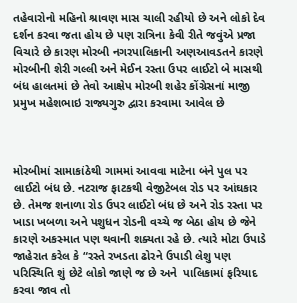તહેવારોનો મહિનો શ્રાવણ માસ ચાલી રહીયો છે અને લોકો દેવ દર્શન કરવા જતા હોય છે પણ રાત્રિના કેવી રીતે જવુંએ પ્રજા વિચારે છે કારણ મોરબી નગરપાલિકાની અણઆવડતને કારણે મોરબીની શેરી ગલ્લી અને મેઈન રસ્તા ઉપર લાઈટો બે માસથી બંધ હાલતમાં છે તેવો આક્ષેપ મોરબી શહેર કોંગ્રેસનાં માજી પ્રમુખ મહેશભાઇ રાજ્યગુરુ દ્વારા કરવામા આવેલ છે



મોરબીમાં સામાકાંઠેથી ગામમાં આવવા માટેના બંને પુલ પર લાઈટો બંધ છે. નટરાજ ફાટકથી વેજીટેબલ રોડ પર આંઘકાર છે. તેમજ શનાળા રોડ ઉપર લાઈટો બંધ છે અને રોડ રસ્તા પર ખાડા ખબળા અને પશુધન રોડની વચ્ચે જ બેઠા હોય છે જેને કારણે અકસ્માત પણ થવાની શક્યતા રહે છે. ત્યારે મોટા ઉપાડે જાહેરાત કરેલ કે “રસ્તે રખડતા ઢોરને ઉપાડી લેશુ પણ પરિસ્થિતિ શું છેટે લોકો જાણે જ છે અને  પાલિકામાં ફરિયાદ કરવા જાવ તો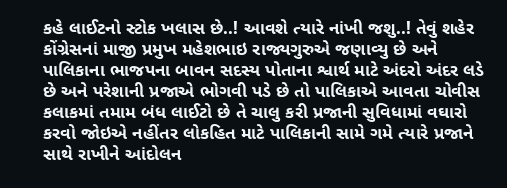કહે લાઈટનો સ્ટોક ખલાસ છે..! આવશે ત્યારે નાંખી જશુ..! તેવું શહેર કોંગ્રેસનાં માજી પ્રમુખ મહેશભાઇ રાજ્યગુરુએ જણાવ્યુ છે અને પાલિકાના ભાજપના બાવન સદસ્ય પોતાના શ્વાર્થ માટે અંદરો અંદર લડે છે અને પરેશાની પ્રજાએ ભોગવી પડે છે તો પાલિકાએ આવતા ચોવીસ કલાકમાં તમામ બંધ લાઈટો છે તે ચાલુ કરી પ્રજાની સુવિધામાં વઘારો કરવો જોઇએ નહીંતર લોકહિત માટે પાલિકાની સામે ગમે ત્યારે પ્રજાને સાથે રાખીને આંદોલન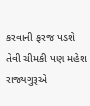કરવાની ફરજ પડશે તેવી ચીમકી પણ મહેશ રાજ્યગુરૂએ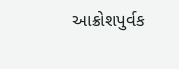આક્રોશપુર્વક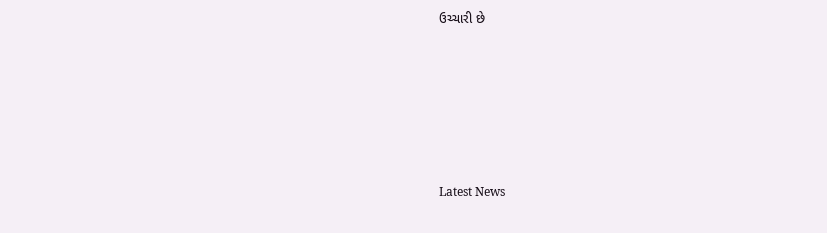ઉચ્ચારી છે






Latest News